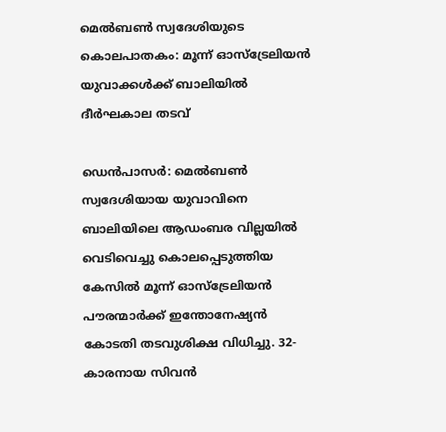മെൽബൺ സ്വദേശിയുടെ കൊലപാതകം: മൂന്ന് ഓസ്‌ട്രേലിയൻ യുവാക്കൾക്ക് ബാലിയിൽ ദീർഘകാല തടവ്

ഡെൻപാസർ: മെൽബൺ സ്വദേശിയായ യുവാവിനെ ബാലിയിലെ ആഡംബര വില്ലയിൽ വെടിവെച്ചു കൊലപ്പെടുത്തിയ കേസിൽ മൂന്ന് ഓസ്‌ട്രേലിയൻ പൗരന്മാർക്ക് ഇന്തോനേഷ്യൻ കോടതി തടവുശിക്ഷ വിധിച്ചു. 32-കാരനായ സിവൻ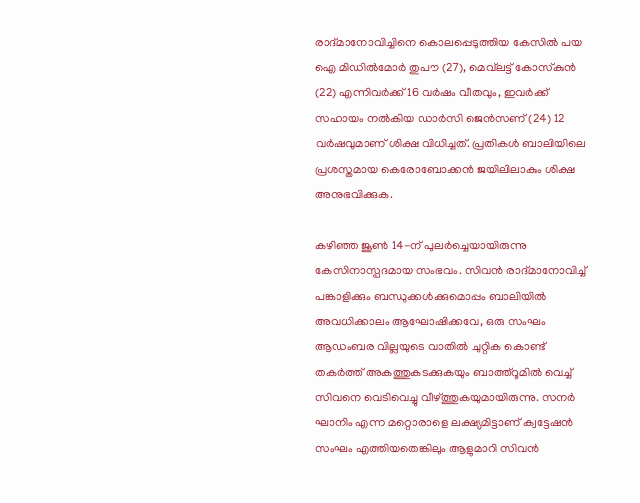രാദ്‌മാനോവിച്ചിനെ കൊലപ്പെടുത്തിയ കേസിൽ പയ ഐ മിഡിൽമോർ തുപൗ (27), മെവ്‌ലട്ട് കോസ്‌കുൻ (22) എന്നിവർക്ക് 16 വർഷം വീതവും, ഇവർക്ക് സഹായം നൽകിയ ഡാർസി ജെൻസണ് (24) 12 വർഷവുമാണ് ശിക്ഷ വിധിച്ചത്. പ്രതികൾ ബാലിയിലെ പ്രശസ്തമായ കെരോബോക്കൻ ജയിലിലാകും ശിക്ഷ അനുഭവിക്കുക.

കഴിഞ്ഞ ജൂൺ 14-ന് പുലർച്ചെയായിരുന്നു കേസിനാസ്പദമായ സംഭവം. സിവൻ രാദ്‌മാനോവിച്ച് പങ്കാളിക്കും ബന്ധുക്കൾക്കുമൊപ്പം ബാലിയിൽ അവധിക്കാലം ആഘോഷിക്കവേ, ഒരു സംഘം ആഡംബര വില്ലയുടെ വാതിൽ ചുറ്റിക കൊണ്ട് തകർത്ത് അകത്തുകടക്കുകയും ബാത്ത്റൂമിൽ വെച്ച് സിവനെ വെടിവെച്ചു വീഴ്ത്തുകയുമായിരുന്നു. സനർ ഘാനിം എന്ന മറ്റൊരാളെ ലക്ഷ്യമിട്ടാണ് ക്വട്ടേഷൻ സംഘം എത്തിയതെങ്കിലും ആളുമാറി സിവൻ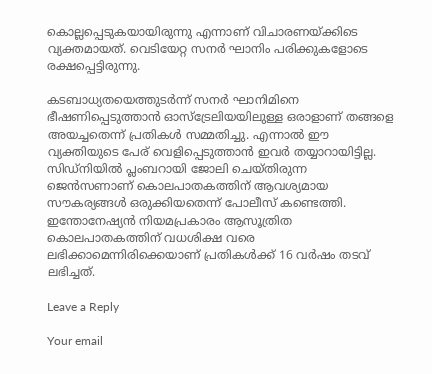കൊല്ലപ്പെടുകയായിരുന്നു എന്നാണ് വിചാരണയ്ക്കിടെ വ്യക്തമായത്. വെടിയേറ്റ സനർ ഘാനിം പരിക്കുകളോടെ രക്ഷപ്പെട്ടിരുന്നു.

കടബാധ്യതയെത്തുടർന്ന് സനർ ഘാനിമിനെ ഭീഷണിപ്പെടുത്താൻ ഓസ്‌ട്രേലിയയിലുള്ള ഒരാളാണ് തങ്ങളെ അയച്ചതെന്ന് പ്രതികൾ സമ്മതിച്ചു. എന്നാൽ ഈ വ്യക്തിയുടെ പേര് വെളിപ്പെടുത്താൻ ഇവർ തയ്യാറായിട്ടില്ല. സിഡ്‌നിയിൽ പ്ലംബറായി ജോലി ചെയ്തിരുന്ന ജെൻസണാണ് കൊലപാതകത്തിന് ആവശ്യമായ സൗകര്യങ്ങൾ ഒരുക്കിയതെന്ന് പോലീസ് കണ്ടെത്തി. ഇന്തോനേഷ്യൻ നിയമപ്രകാരം ആസൂത്രിത കൊലപാതകത്തിന് വധശിക്ഷ വരെ ലഭിക്കാമെന്നിരിക്കെയാണ് പ്രതികൾക്ക് 16 വർഷം തടവ് ലഭിച്ചത്.

Leave a Reply

Your email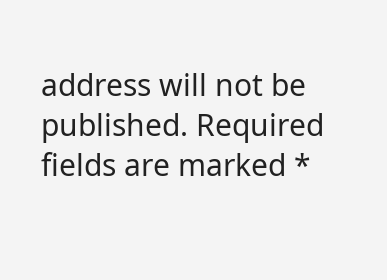address will not be published. Required fields are marked *